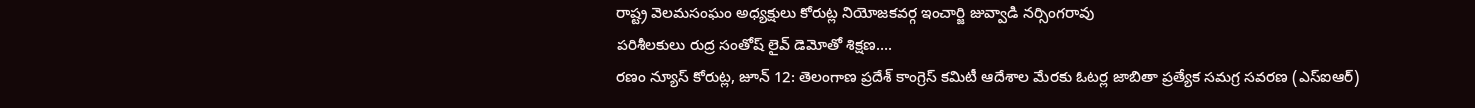రాష్ట్ర వెలమసంఘం అధ్యక్షులు కోరుట్ల నియోజకవర్గ ఇంచార్జి జువ్వాడి నర్సింగరావు
పరిశీలకులు రుద్ర సంతోష్ లైవ్ డెమోతో శిక్షణ….
రణం న్యూస్ కోరుట్ల, జూన్ 12: తెలంగాణ ప్రదేశ్ కాంగ్రెస్ కమిటీ ఆదేశాల మేరకు ఓటర్ల జాబితా ప్రత్యేక సమగ్ర సవరణ (ఎస్ఐఆర్)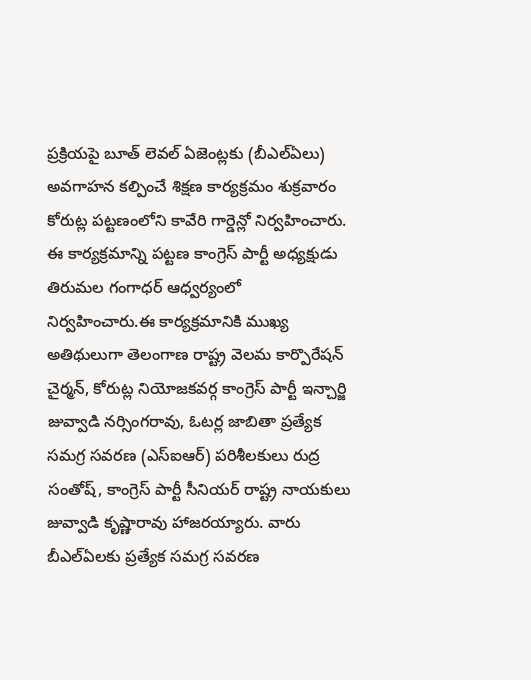ప్రక్రియపై బూత్ లెవల్ ఏజెంట్లకు (బీఎల్ఏలు) అవగాహన కల్పించే శిక్షణ కార్యక్రమం శుక్రవారం కోరుట్ల పట్టణంలోని కావేరి గార్డెన్లో నిర్వహించారు. ఈ కార్యక్రమాన్ని పట్టణ కాంగ్రెస్ పార్టీ అధ్యక్షుడు తిరుమల గంగాధర్ ఆధ్వర్యంలో నిర్వహించారు.ఈ కార్యక్రమానికి ముఖ్య అతిథులుగా తెలంగాణ రాష్ట్ర వెలమ కార్పొరేషన్ చైర్మన్, కోరుట్ల నియోజకవర్గ కాంగ్రెస్ పార్టీ ఇన్చార్జి జువ్వాడి నర్సింగరావు, ఓటర్ల జాబితా ప్రత్యేక సమగ్ర సవరణ (ఎస్ఐఆర్) పరిశీలకులు రుద్ర సంతోష్, కాంగ్రెస్ పార్టీ సీనియర్ రాష్ట్ర నాయకులు జువ్వాడి కృష్ణారావు హాజరయ్యారు. వారు బీఎల్ఏలకు ప్రత్యేక సమగ్ర సవరణ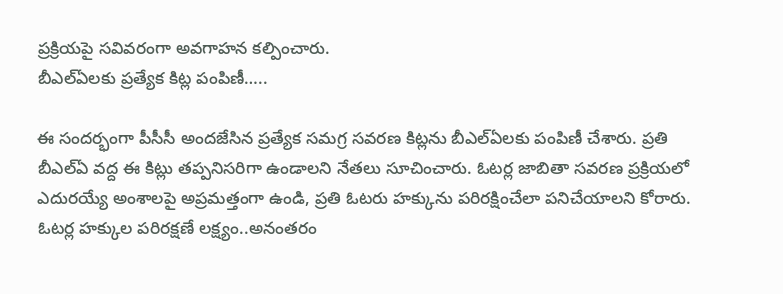ప్రక్రియపై సవివరంగా అవగాహన కల్పించారు.
బీఎల్ఏలకు ప్రత్యేక కిట్ల పంపిణీ…..

ఈ సందర్భంగా పీసీసీ అందజేసిన ప్రత్యేక సమగ్ర సవరణ కిట్లను బీఎల్ఏలకు పంపిణీ చేశారు. ప్రతి బీఎల్ఏ వద్ద ఈ కిట్లు తప్పనిసరిగా ఉండాలని నేతలు సూచించారు. ఓటర్ల జాబితా సవరణ ప్రక్రియలో ఎదురయ్యే అంశాలపై అప్రమత్తంగా ఉండి, ప్రతి ఓటరు హక్కును పరిరక్షించేలా పనిచేయాలని కోరారు.
ఓటర్ల హక్కుల పరిరక్షణే లక్ష్యం..అనంతరం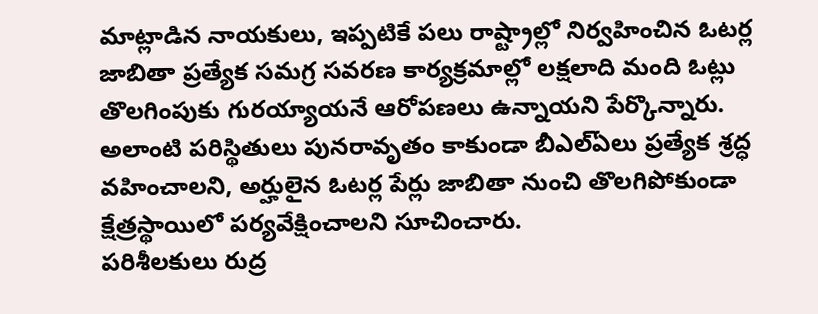మాట్లాడిన నాయకులు, ఇప్పటికే పలు రాష్ట్రాల్లో నిర్వహించిన ఓటర్ల జాబితా ప్రత్యేక సమగ్ర సవరణ కార్యక్రమాల్లో లక్షలాది మంది ఓట్లు తొలగింపుకు గురయ్యాయనే ఆరోపణలు ఉన్నాయని పేర్కొన్నారు. అలాంటి పరిస్థితులు పునరావృతం కాకుండా బీఎల్ఏలు ప్రత్యేక శ్రద్ధ వహించాలని, అర్హులైన ఓటర్ల పేర్లు జాబితా నుంచి తొలగిపోకుండా క్షేత్రస్థాయిలో పర్యవేక్షించాలని సూచించారు.
పరిశీలకులు రుద్ర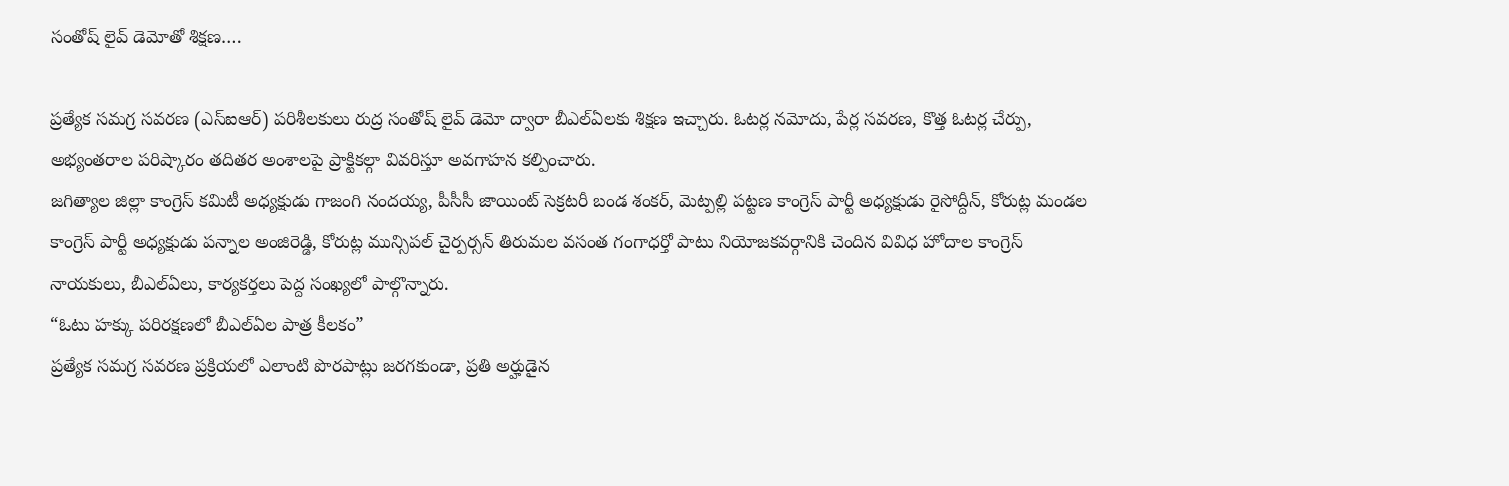సంతోష్ లైవ్ డెమోతో శిక్షణ….

ప్రత్యేక సమగ్ర సవరణ (ఎస్ఐఆర్) పరిశీలకులు రుద్ర సంతోష్ లైవ్ డెమో ద్వారా బీఎల్ఏలకు శిక్షణ ఇచ్చారు. ఓటర్ల నమోదు, పేర్ల సవరణ, కొత్త ఓటర్ల చేర్పు, అభ్యంతరాల పరిష్కారం తదితర అంశాలపై ప్రాక్టికల్గా వివరిస్తూ అవగాహన కల్పించారు.
జగిత్యాల జిల్లా కాంగ్రెస్ కమిటీ అధ్యక్షుడు గాజంగి నందయ్య, పీసీసీ జాయింట్ సెక్రటరీ బండ శంకర్, మెట్పల్లి పట్టణ కాంగ్రెస్ పార్టీ అధ్యక్షుడు రైసోద్దీన్, కోరుట్ల మండల కాంగ్రెస్ పార్టీ అధ్యక్షుడు పన్నాల అంజిరెడ్డి, కోరుట్ల మున్సిపల్ చైర్పర్సన్ తిరుమల వసంత గంగాధర్తో పాటు నియోజకవర్గానికి చెందిన వివిధ హోదాల కాంగ్రెస్ నాయకులు, బీఎల్ఏలు, కార్యకర్తలు పెద్ద సంఖ్యలో పాల్గొన్నారు.
“ఓటు హక్కు పరిరక్షణలో బీఎల్ఏల పాత్ర కీలకం”
ప్రత్యేక సమగ్ర సవరణ ప్రక్రియలో ఎలాంటి పొరపాట్లు జరగకుండా, ప్రతి అర్హుడైన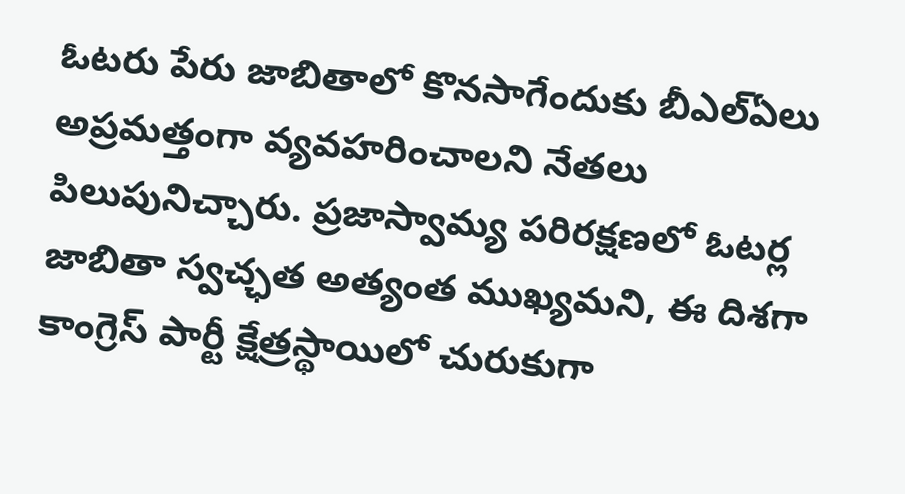ఓటరు పేరు జాబితాలో కొనసాగేందుకు బీఎల్ఏలు అప్రమత్తంగా వ్యవహరించాలని నేతలు పిలుపునిచ్చారు. ప్రజాస్వామ్య పరిరక్షణలో ఓటర్ల జాబితా స్వచ్ఛత అత్యంత ముఖ్యమని, ఈ దిశగా కాంగ్రెస్ పార్టీ క్షేత్రస్థాయిలో చురుకుగా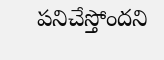పనిచేస్తోందని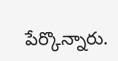పేర్కొన్నారు.